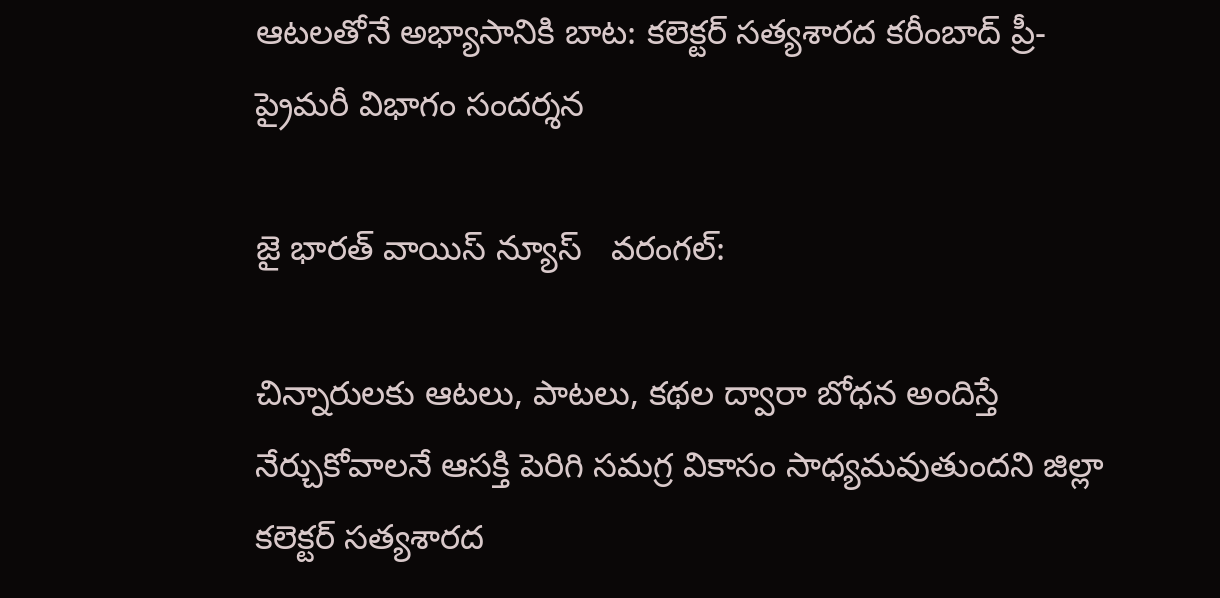ఆటలతోనే అభ్యాసానికి బాట: కలెక్టర్ సత్యశారద కరీంబాద్ ప్రీ-ప్రైమరీ విభాగం సందర్శన

జై భార‌త్ వాయిస్ న్యూస్   వరంగల్:

చిన్నారులకు ఆటలు, పాటలు, కథల ద్వారా బోధన అందిస్తే నేర్చుకోవాలనే ఆసక్తి పెరిగి సమగ్ర వికాసం సాధ్యమవుతుందని జిల్లా కలెక్టర్ సత్యశారద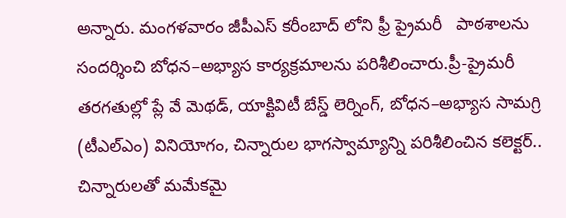అన్నారు. మంగళవారం జీపీఎస్ కరీంబాద్ లోని ఫ్రీ ప్రైమరీ   పాఠశాలను  సందర్శించి బోధన–అభ్యాస కార్యక్రమాలను పరిశీలించారు.ప్రీ-ప్రైమరీ తరగతుల్లో ప్లే వే మెథడ్, యాక్టివిటీ బేస్డ్ లెర్నింగ్, బోధన–అభ్యాస సామగ్రి (టీఎల్‌ఎం) వినియోగం, చిన్నారుల భాగస్వామ్యాన్ని పరిశీలించిన కలెక్టర్.. చిన్నారులతో మమేకమై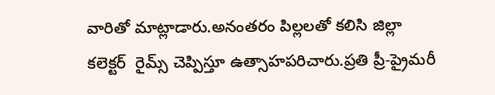వారితో మాట్లాడారు.అనంతరం పిల్లలతో కలిసి జిల్లా కలెక్టర్  రైమ్స్ చెప్పిస్తూ ఉత్సాహపరిచారు.ప్రతి ప్రీ-ప్రైమరీ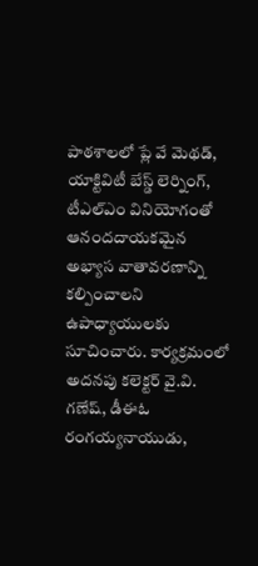పాఠశాలలో ప్లే వే మెథడ్, యాక్టివిటీ బేస్డ్ లెర్నింగ్, టీఎల్‌ఎం వినియోగంతో ఆనందదాయకమైన అభ్యాస వాతావరణాన్ని కల్పించాలని ఉపాధ్యాయులకు సూచించారు. కార్యక్రమంలో అదనపు కలెక్టర్ వై.వి. గణేష్, డీఈఓ రంగయ్యనాయుడు,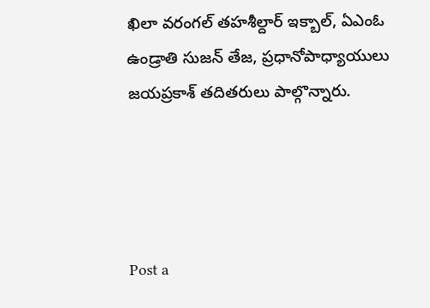ఖిలా వరంగల్ తహశీల్దార్ ఇక్బాల్, ఏఎంఓ ఉండ్రాతి సుజన్ తేజ, ప్రధానోపాధ్యాయులు జయప్రకాశ్ తదితరులు పాల్గొన్నారు.




Post a